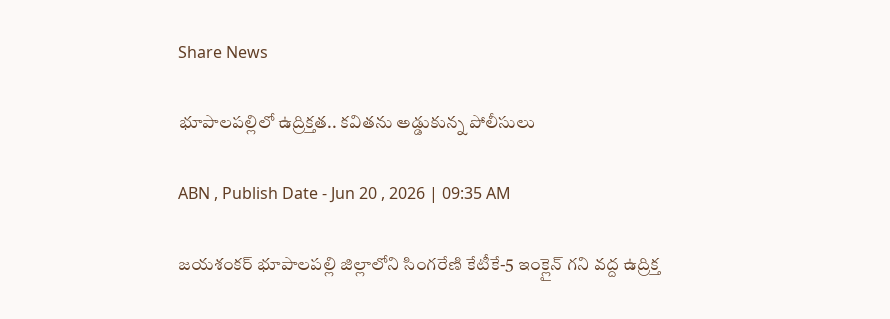Share News

భూపాలపల్లిలో ఉద్రిక్తత.. కవితను అడ్డుకున్న పోలీసులు

ABN , Publish Date - Jun 20 , 2026 | 09:35 AM

జయశంకర్ భూపాలపల్లి జిల్లాలోని సింగరేణి కేటీకే-5 ఇంక్లైన్ గని వద్ద ఉద్రిక్త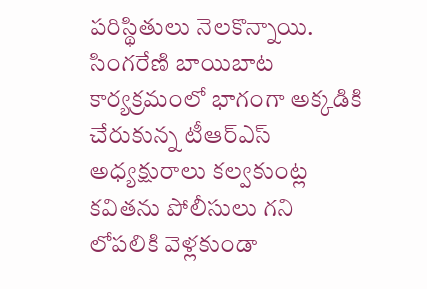పరిస్థితులు నెలకొన్నాయి. సింగరేణి బాయిబాట కార్యక్రమంలో భాగంగా అక్కడికి చేరుకున్న టీఆర్ఎస్ అధ్యక్షురాలు కల్వకుంట్ల కవితను పోలీసులు గని లోపలికి వెళ్లకుండా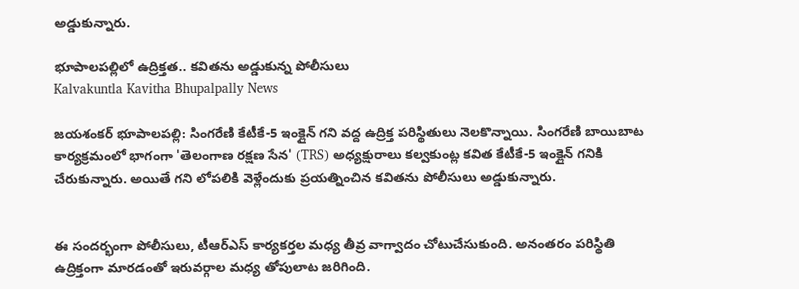అడ్డుకున్నారు.

భూపాలపల్లిలో ఉద్రిక్తత.. కవితను అడ్డుకున్న పోలీసులు
Kalvakuntla Kavitha Bhupalpally News

జయశంకర్ భూపాలపల్లి: సింగరేణి కేటీకే-5 ఇంక్లైన్ గని వద్ద ఉద్రిక్త పరిస్థితులు నెలకొన్నాయి. సింగరేణి బాయిబాట కార్యక్రమంలో భాగంగా 'తెలంగాణ రక్షణ సేన' (TRS) అధ్యక్షురాలు కల్వకుంట్ల కవిత కేటీకే-5 ఇంక్లైన్ గనికి చేరుకున్నారు. అయితే గని లోపలికి వెళ్లేందుకు ప్రయత్నించిన కవితను పోలీసులు అడ్డుకున్నారు.


ఈ సందర్భంగా పోలీసులు, టీఆర్ఎస్ కార్యకర్తల మధ్య తీవ్ర వాగ్వాదం చోటుచేసుకుంది. అనంతరం పరిస్థితి ఉద్రిక్తంగా మారడంతో ఇరువర్గాల మధ్య తోపులాట జరిగింది.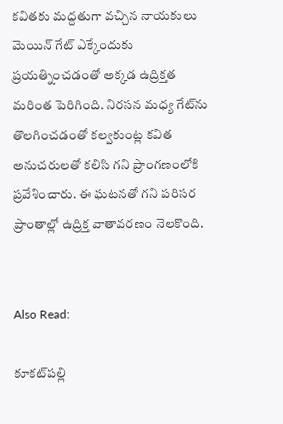కవితకు మద్దతుగా వచ్చిన నాయకులు మెయిన్ గేట్ ఎక్కేందుకు ప్రయత్నించడంతో అక్కడ ఉద్రిక్తత మరింత పెరిగింది. నిరసన మధ్య గేట్‌ను తొలగించడంతో కల్వకుంట్ల కవిత అనుచరులతో కలిసి గని ప్రాంగణంలోకి ప్రవేశించారు. ఈ ఘటనతో గని పరిసర ప్రాంతాల్లో ఉద్రిక్త వాతావరణం నెలకొంది.


Also Read:

కూకట్‌పల్లి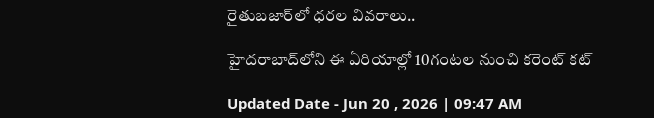రైతుబజార్‌లో ధరల వివరాలు..

హైదరాబాద్‌లోని ఈ ఏరియాల్లో 10గంటల నుంచి కరెంట్ కట్

Updated Date - Jun 20 , 2026 | 09:47 AM